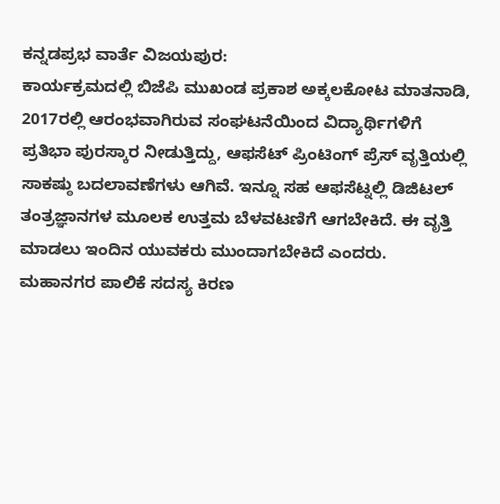ಕನ್ನಡಪ್ರಭ ವಾರ್ತೆ ವಿಜಯಪುರ:
ಕಾರ್ಯಕ್ರಮದಲ್ಲಿ ಬಿಜೆಪಿ ಮುಖಂಡ ಪ್ರಕಾಶ ಅಕ್ಕಲಕೋಟ ಮಾತನಾಡಿ, 2017ರಲ್ಲಿ ಆರಂಭವಾಗಿರುವ ಸಂಘಟನೆಯಿಂದ ವಿದ್ಯಾರ್ಥಿಗಳಿಗೆ ಪ್ರತಿಭಾ ಪುರಸ್ಕಾರ ನೀಡುತ್ತಿದ್ದು, ಆಫಸೆಟ್ ಪ್ರಿಂಟಿಂಗ್ ಪ್ರೆಸ್ ವೃತ್ತಿಯಲ್ಲಿ ಸಾಕಷ್ಠು ಬದಲಾವಣೆಗಳು ಆಗಿವೆ. ಇನ್ನೂ ಸಹ ಆಫಸೆಟ್ನಲ್ಲಿ ಡಿಜಿಟಲ್ ತಂತ್ರಜ್ಞಾನಗಳ ಮೂಲಕ ಉತ್ತಮ ಬೆಳವಟಣಿಗೆ ಆಗಬೇಕಿದೆ. ಈ ವೃತ್ತಿ ಮಾಡಲು ಇಂದಿನ ಯುವಕರು ಮುಂದಾಗಬೇಕಿದೆ ಎಂದರು.
ಮಹಾನಗರ ಪಾಲಿಕೆ ಸದಸ್ಯ ಕಿರಣ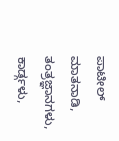ಪಾಟೀಲ್ ಮಾತನಾಡಿ, ತಂತ್ರಜ್ಞಾನಗಳು, ಕಾರ್ಡ್ಗಳು,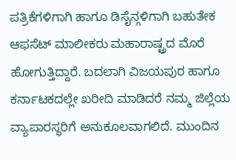ಪತ್ರಿಕೆಗಳಿಗಾಗಿ ಹಾಗೂ ಡಿಸೈನ್ಗಳಿಗಾಗಿ ಬಹುತೇಕ ಆಫಸೆಟ್ ಮಾಲೀಕರು ಮಹಾರಾಷ್ಟ್ರದ ಮೊರೆ ಹೋಗುತ್ತಿದ್ದಾರೆ. ಬದಲಾಗಿ ವಿಜಯಪುರ ಹಾಗೂ ಕರ್ನಾಟಕದಲ್ಲೇ ಖರೀದಿ ಮಾಡಿದರೆ ನಮ್ಮ ಜಿಲ್ಲೆಯ ವ್ಯಾಪಾರಸ್ಥರಿಗೆ ಅನುಕೂಲವಾಗಲಿದೆ. ಮುಂದಿನ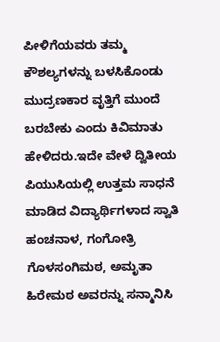ಪೀಳಿಗೆಯವರು ತಮ್ಮ ಕೌಶಲ್ಯಗಳನ್ನು ಬಳಸಿಕೊಂಡು ಮುದ್ರಣಕಾರ ವೃತ್ತಿಗೆ ಮುಂದೆ ಬರಬೇಕು ಎಂದು ಕಿವಿಮಾತು ಹೇಳಿದರು.ಇದೇ ವೇಳೆ ದ್ವಿತೀಯ ಪಿಯುಸಿಯಲ್ಲಿ ಉತ್ತಮ ಸಾಧನೆ ಮಾಡಿದ ವಿದ್ಯಾರ್ಥಿಗಳಾದ ಸ್ವಾತಿ ಹಂಚನಾಳ, ಗಂಗೋತ್ರಿ ಗೊಳಸಂಗಿಮಠ, ಅಮೃತಾ ಹಿರೇಮಠ ಅವರನ್ನು ಸನ್ಮಾನಿಸಿ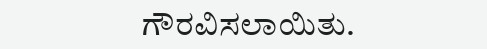ಗೌರವಿಸಲಾಯಿತು.